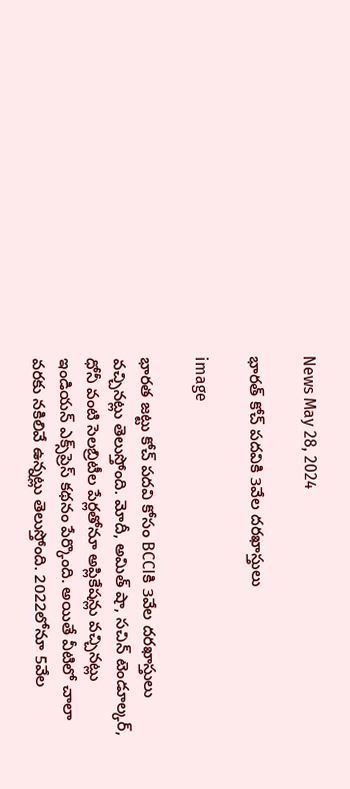News May 28, 2024

భారత్ కోచ్ పదవికి 3వేల దరఖాస్తులు

image

భారత జట్టు కోచ్ పదవి కోసం BCCIకి 3వేల దరఖాస్తులు వచ్చినట్లు తెలుస్తోంది. మోదీ, అమిత్ షా, సచిన్ టెండూల్కర్, ధోనీ వంటి సెలబ్రిటీల పేర్లతోనూ అప్లికేషన్లు వచ్చినట్లు ఇండియన్ ఎక్స్‌ప్రెస్ కథనం పేర్కొంది. అయితే వీటిలో చాలా వరకు నకిలివే ఉన్నట్లు తెలుస్తోంది. 2022లోనూ 5వేల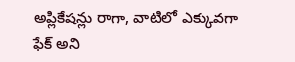అప్లికేషన్లు రాగా, వాటిలో ఎక్కువగా ఫేక్ అని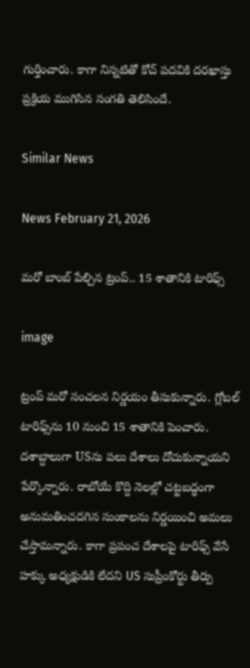గుర్తించారు. కాగా నిన్నటితో కోచ్ పదవికి దరఖాస్తు ప్రక్రియ ముగిసిన సంగతి తెలిసిందే.

Similar News

News February 21, 2026

మరో బాంబ్ పేల్చిన ట్రంప్.. 15 శాతానికి టారిఫ్స్

image

ట్రంప్ మరో సంచలన నిర్ణయం తీసుకున్నారు. గ్లోబల్ టారిఫ్స్‌ను 10 నుంచి 15 శాతానికి పెంచారు. దశాబ్దాలుగా USను పలు దేశాలు దోచుకున్నాయని పేర్కొన్నారు. రాబోయే కొద్ది నెలల్లో చట్టబద్ధంగా అనుమతించదగిన సుంకాలను నిర్ణయించి అమలు చేస్తామన్నారు. కాగా ప్రపంచ దేశాలపై టారిఫ్స్ వేసే హక్కు అధ్యక్షుడికి లేదని US సుప్రీంకోర్టు తీర్పు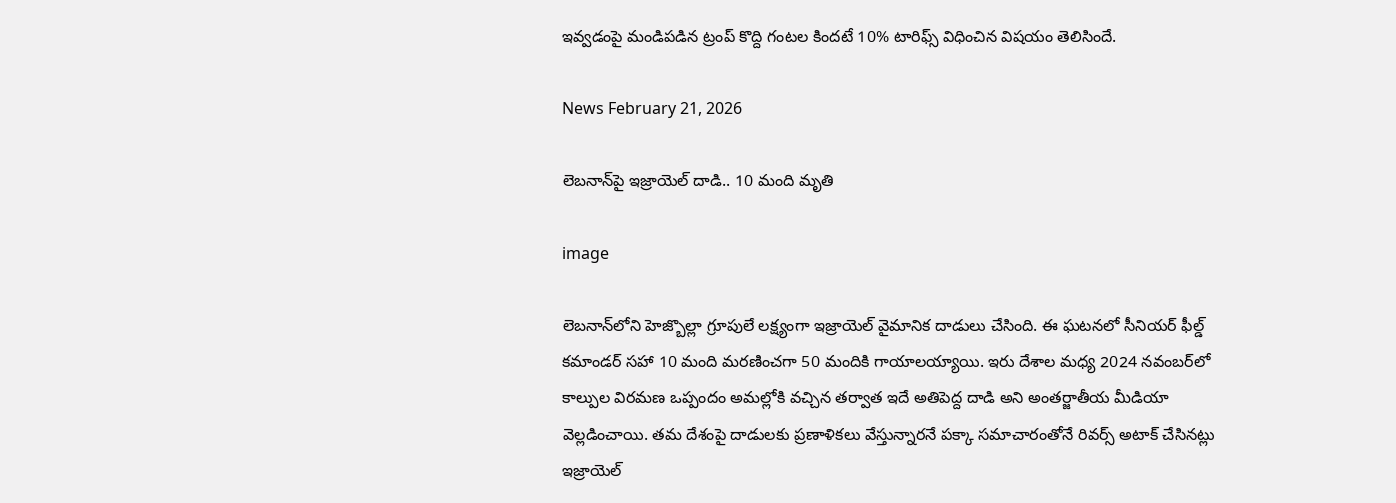ఇవ్వడంపై మండిపడిన ట్రంప్ కొద్ది గంటల కిందటే 10% టారిఫ్స్ విధించిన విషయం తెలిసిందే.

News February 21, 2026

లెబనాన్‌పై ఇజ్రాయెల్ దాడి.. 10 మంది మృతి

image

లెబనాన్‌లోని హెజ్బొల్లా గ్రూపులే లక్ష్యంగా ఇజ్రాయెల్ వైమానిక దాడులు చేసింది. ఈ ఘటనలో సీనియర్ ఫీల్డ్ కమాండర్ సహా 10 మంది మరణించగా 50 మందికి గాయాలయ్యాయి. ఇరు దేశాల మధ్య 2024 నవంబర్‌లో కాల్పుల విరమణ ఒప్పందం అమల్లోకి వచ్చిన తర్వాత ఇదే అతిపెద్ద దాడి అని అంతర్జాతీయ మీడియా వెల్లడించాయి. తమ దేశంపై దాడులకు ప్రణాళికలు వేస్తున్నారనే పక్కా సమాచారంతోనే రివర్స్ అటాక్ చేసినట్లు ఇజ్రాయెల్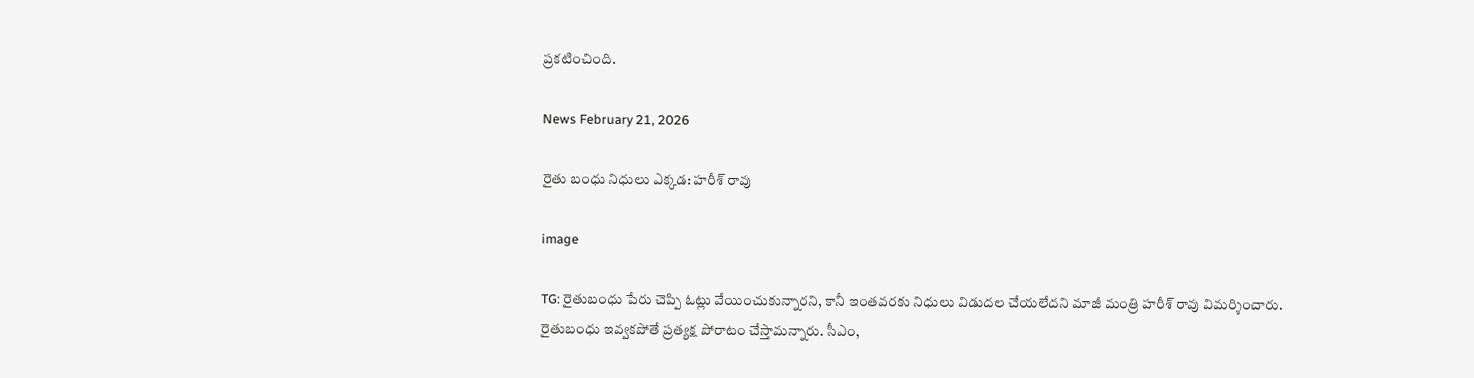ప్రకటించింది.

News February 21, 2026

రైతు బంధు నిధులు ఎక్కడ: హరీశ్ రావు

image

TG: రైతుబంధు పేరు చెప్పి ఓట్లు వేయించుకున్నారని, కానీ ఇంతవరకు నిధులు విడుదల చేయలేదని మాజీ మంత్రి హరీశ్ రావు విమర్శించారు. రైతుబంధు ఇవ్వకపోతే ప్రత్యక్ష పోరాటం చేస్తామన్నారు. సీఎం,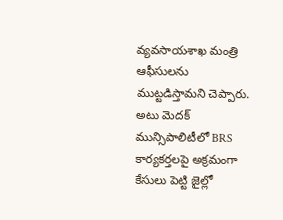వ్యవసాయశాఖ మంత్రి ఆఫీసులను ముట్టడిస్తామని చెప్పారు. అటు మెదక్ మున్సిపాలిటీలో BRS కార్యకర్తలపై అక్రమంగా కేసులు పెట్టి జైల్లో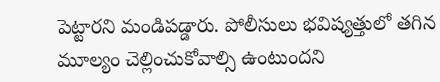పెట్టారని మండిపడ్డారు. పోలీసులు భవిష్యత్తులో తగిన మూల్యం చెల్లించుకోవాల్సి ఉంటుందని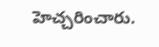హెచ్చరించారు.